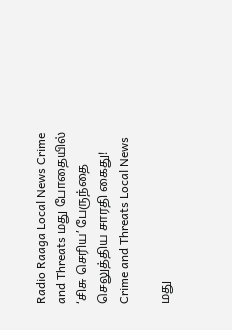Radio Raaga Local News Crime and Threats மது போதையில் ‘சிசு செரிய’ பேருந்தை செலுத்திய சாரதி கைது!
Crime and Threats Local News

மது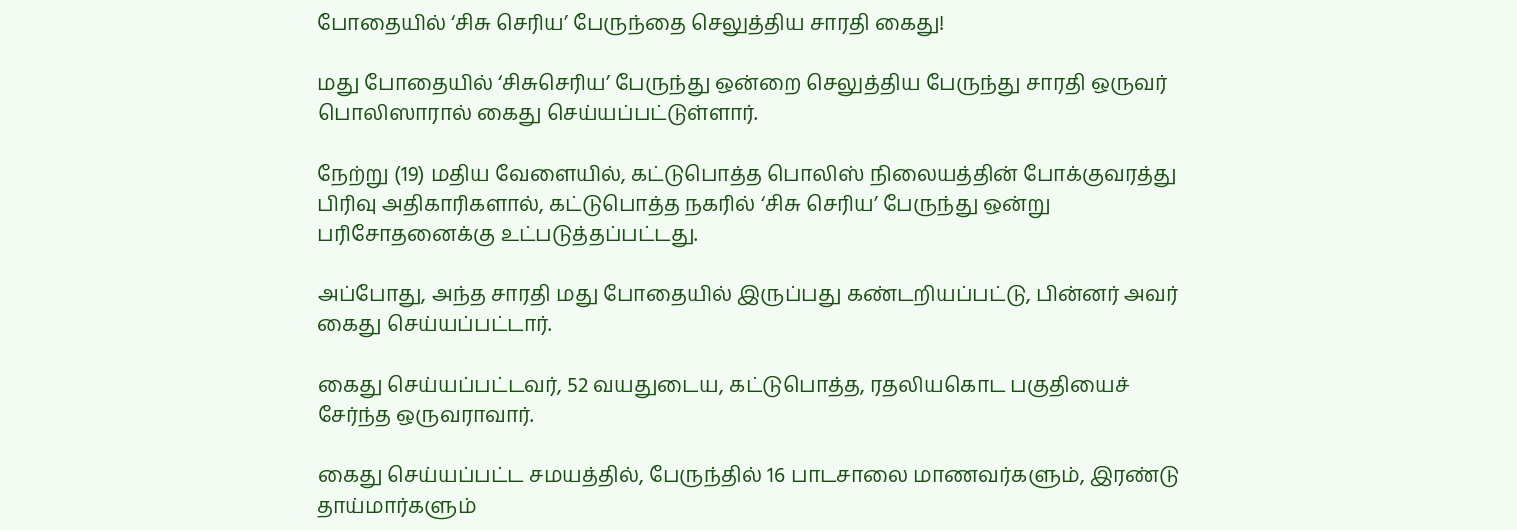போதையில் ‘சிசு செரிய’ பேருந்தை செலுத்திய சாரதி கைது!

மது போதையில் ‘சிசுசெரிய’ பேருந்து ஒன்றை செலுத்திய பேருந்து சாரதி ஒருவர் பொலிஸாரால் கைது செய்யப்பட்டுள்ளார்.

நேற்று (19) மதிய வேளையில், கட்டுபொத்த பொலிஸ் நிலையத்தின் போக்குவரத்து பிரிவு அதிகாரிகளால், கட்டுபொத்த நகரில் ‘சிசு செரிய’ பேருந்து ஒன்று பரிசோதனைக்கு உட்படுத்தப்பட்டது.

அப்போது, அந்த சாரதி மது போதையில் இருப்பது கண்டறியப்பட்டு, பின்னர் அவர் கைது செய்யப்பட்டார்.

கைது செய்யப்பட்டவர், 52 வயதுடைய, கட்டுபொத்த, ரதலியகொட பகுதியைச் சேர்ந்த ஒருவராவார்.

கைது செய்யப்பட்ட சமயத்தில், பேருந்தில் 16 பாடசாலை மாணவர்களும், இரண்டு தாய்மார்களும்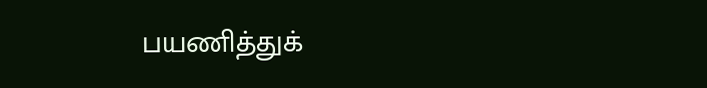பயணித்துக்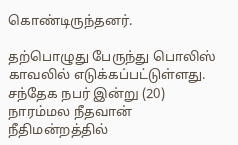கொண்டிருந்தனர்.

தற்பொழுது பேருந்து பொலிஸ் காவலில் எடுக்கப்பட்டுள்ளது. சந்தேக நபர் இன்று (20) நாரம்மல நீதவான் நீதிமன்றத்தில்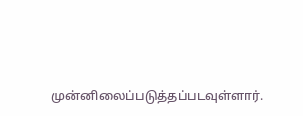முன்னிலைப்படுத்தப்படவுள்ளார்.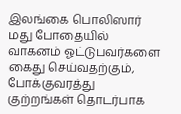இலங்கை பொலிஸார் மது போதையில் வாகனம் ஓட்டுபவர்களை கைது செய்வதற்கும், போக்குவரத்து குற்றங்கள் தொடர்பாக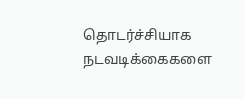தொடர்ச்சியாக நடவடிக்கைகளை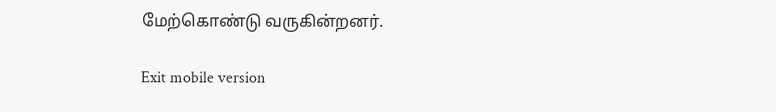மேற்கொண்டு வருகின்றனர்.

Exit mobile version